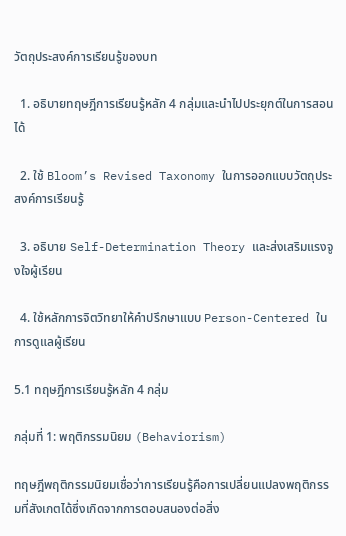วัตถุประสงค์การเรียนรู้ของบท

  1. อธิบายทฤษฎีการเรียนรู้หลัก 4 กลุ่มและนำไปประยุกต์ในการสอนได้

  2. ใช้ Bloom’s Revised Taxonomy ในการออกแบบวัตถุประสงค์การเรียนรู้

  3. อธิบาย Self-Determination Theory และส่งเสริมแรงจูงใจผู้เรียน

  4. ใช้หลักการจิตวิทยาให้คำปรึกษาแบบ Person-Centered ในการดูแลผู้เรียน

5.1 ทฤษฎีการเรียนรู้หลัก 4 กลุ่ม

กลุ่มที่ 1: พฤติกรรมนิยม (Behaviorism)

ทฤษฎีพฤติกรรมนิยมเชื่อว่าการเรียนรู้คือการเปลี่ยนแปลงพฤติกรรมที่สังเกตได้ซึ่งเกิดจากการตอบสนองต่อสิ่ง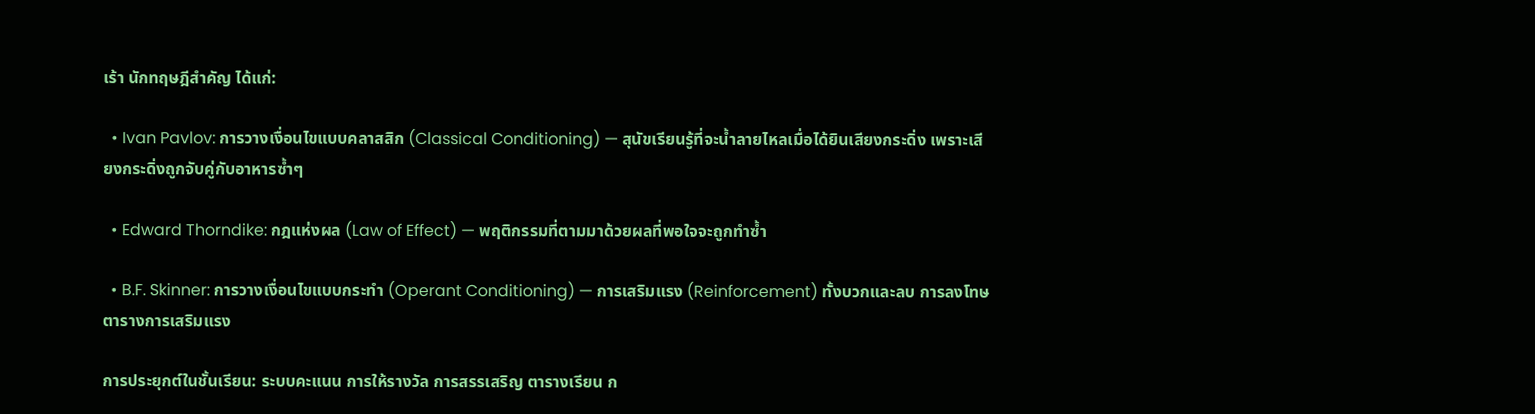เร้า นักทฤษฎีสำคัญ ได้แก่:

  • Ivan Pavlov: การวางเงื่อนไขแบบคลาสสิก (Classical Conditioning) — สุนัขเรียนรู้ที่จะน้ำลายไหลเมื่อได้ยินเสียงกระดิ่ง เพราะเสียงกระดิ่งถูกจับคู่กับอาหารซ้ำๆ

  • Edward Thorndike: กฎแห่งผล (Law of Effect) — พฤติกรรมที่ตามมาด้วยผลที่พอใจจะถูกทำซ้ำ

  • B.F. Skinner: การวางเงื่อนไขแบบกระทำ (Operant Conditioning) — การเสริมแรง (Reinforcement) ทั้งบวกและลบ การลงโทษ ตารางการเสริมแรง

การประยุกต์ในชั้นเรียน: ระบบคะแนน การให้รางวัล การสรรเสริญ ตารางเรียน ก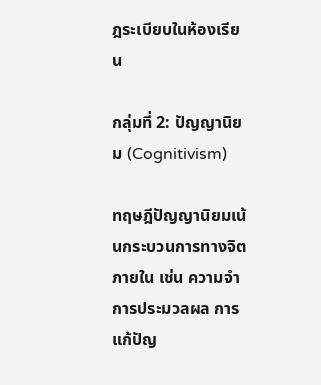ฎระเบียบในห้องเรียน

กลุ่มที่ 2: ปัญญานิยม (Cognitivism)

ทฤษฎีปัญญานิยมเน้นกระบวนการทางจิตภายใน เช่น ความจำ การประมวลผล การแก้ปัญ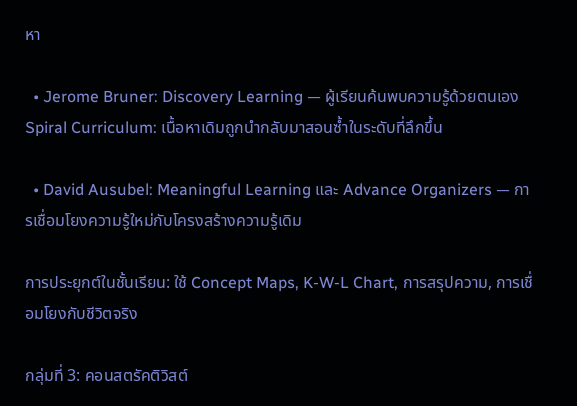หา

  • Jerome Bruner: Discovery Learning — ผู้เรียนค้นพบความรู้ด้วยตนเอง Spiral Curriculum: เนื้อหาเดิมถูกนำกลับมาสอนซ้ำในระดับที่ลึกขึ้น

  • David Ausubel: Meaningful Learning และ Advance Organizers — การเชื่อมโยงความรู้ใหม่กับโครงสร้างความรู้เดิม

การประยุกต์ในชั้นเรียน: ใช้ Concept Maps, K-W-L Chart, การสรุปความ, การเชื่อมโยงกับชีวิตจริง

กลุ่มที่ 3: คอนสตรัคติวิสต์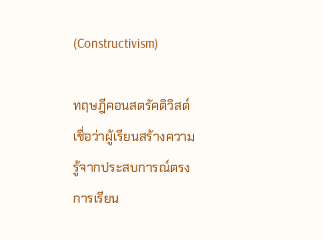(Constructivism)

ทฤษฎีคอนสตรัคติวิสต์เชื่อว่าผู้เรียนสร้างความรู้จากประสบการณ์ตรง การเรียน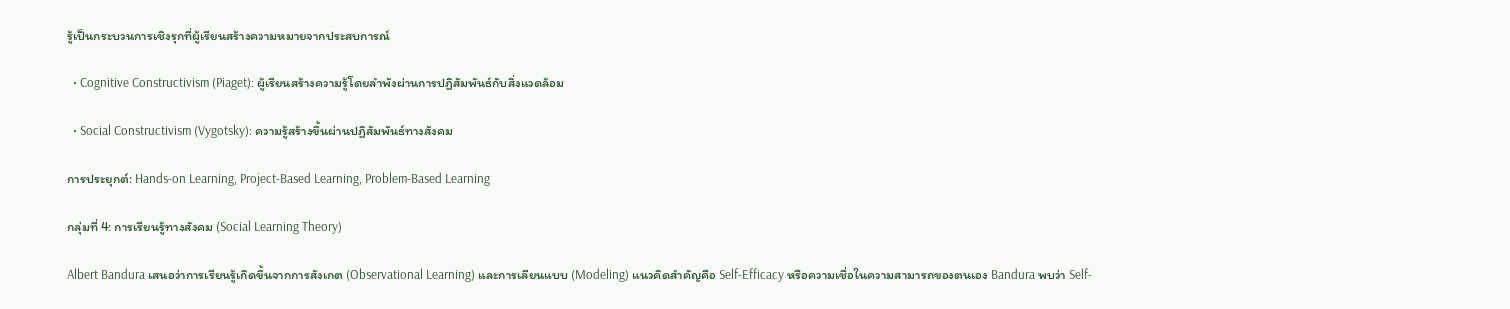รู้เป็นกระบวนการเชิงรุกที่ผู้เรียนสร้างความหมายจากประสบการณ์

  • Cognitive Constructivism (Piaget): ผู้เรียนสร้างความรู้โดยลำพังผ่านการปฏิสัมพันธ์กับสิ่งแวดล้อม

  • Social Constructivism (Vygotsky): ความรู้สร้างขึ้นผ่านปฏิสัมพันธ์ทางสังคม

การประยุกต์: Hands-on Learning, Project-Based Learning, Problem-Based Learning

กลุ่มที่ 4: การเรียนรู้ทางสังคม (Social Learning Theory)

Albert Bandura เสนอว่าการเรียนรู้เกิดขึ้นจากการสังเกต (Observational Learning) และการเลียนแบบ (Modeling) แนวคิดสำคัญคือ Self-Efficacy หรือความเชื่อในความสามารถของตนเอง Bandura พบว่า Self-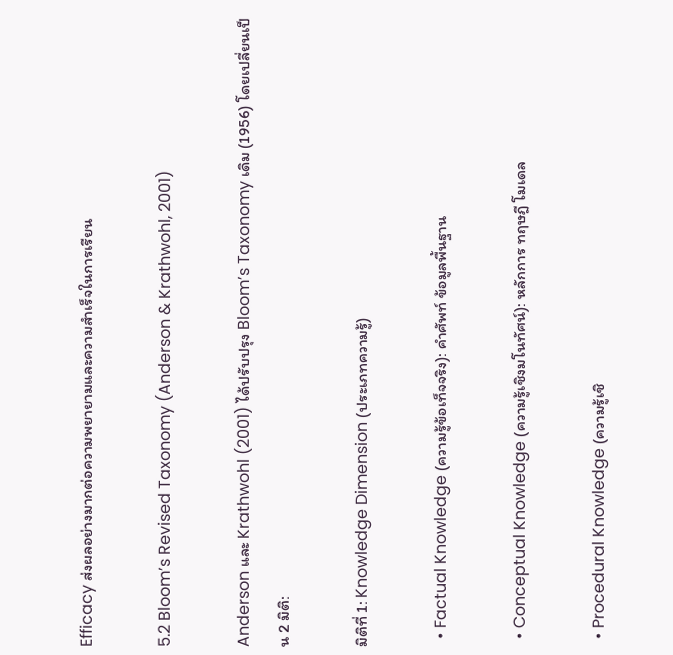Efficacy ส่งผลอย่างมากต่อความพยายามและความสำเร็จในการเรียน

5.2 Bloom’s Revised Taxonomy (Anderson & Krathwohl, 2001)

Anderson และ Krathwohl (2001) ได้ปรับปรุง Bloom’s Taxonomy เดิม (1956) โดยเปลี่ยนเป็น 2 มิติ:

มิติที่ 1: Knowledge Dimension (ประเภทความรู้)

  • Factual Knowledge (ความรู้ข้อเท็จจริง): คำศัพท์ ข้อมูลพื้นฐาน

  • Conceptual Knowledge (ความรู้เชิงมโนทัศน์): หลักการ ทฤษฎี โมเดล

  • Procedural Knowledge (ความรู้เชิ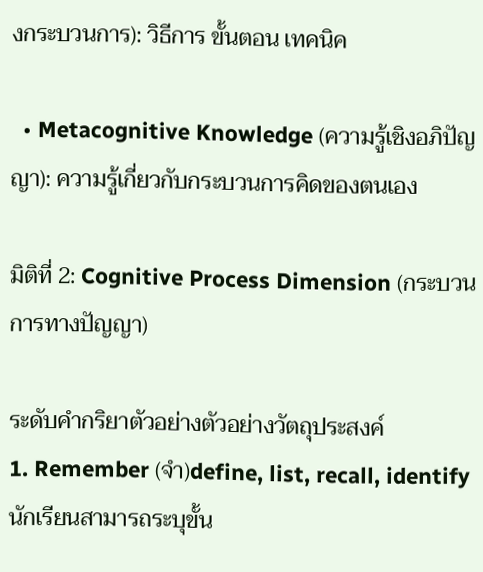งกระบวนการ): วิธีการ ขั้นตอน เทคนิค

  • Metacognitive Knowledge (ความรู้เชิงอภิปัญญา): ความรู้เกี่ยวกับกระบวนการคิดของตนเอง

มิติที่ 2: Cognitive Process Dimension (กระบวนการทางปัญญา)

ระดับคำกริยาตัวอย่างตัวอย่างวัตถุประสงค์
1. Remember (จำ)define, list, recall, identifyนักเรียนสามารถระบุขั้น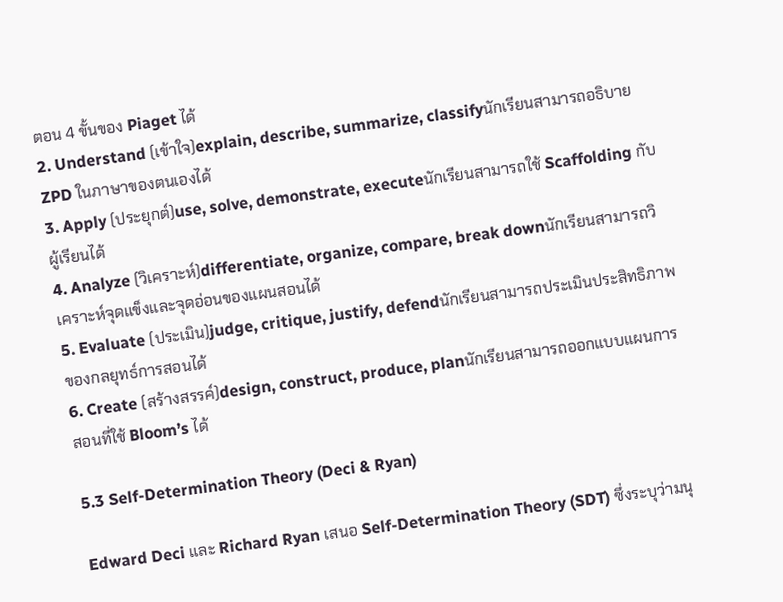ตอน 4 ขั้นของ Piaget ได้
2. Understand (เข้าใจ)explain, describe, summarize, classifyนักเรียนสามารถอธิบาย ZPD ในภาษาของตนเองได้
3. Apply (ประยุกต์)use, solve, demonstrate, executeนักเรียนสามารถใช้ Scaffolding กับผู้เรียนได้
4. Analyze (วิเคราะห์)differentiate, organize, compare, break downนักเรียนสามารถวิเคราะห์จุดแข็งและจุดอ่อนของแผนสอนได้
5. Evaluate (ประเมิน)judge, critique, justify, defendนักเรียนสามารถประเมินประสิทธิภาพของกลยุทธ์การสอนได้
6. Create (สร้างสรรค์)design, construct, produce, planนักเรียนสามารถออกแบบแผนการสอนที่ใช้ Bloom’s ได้

5.3 Self-Determination Theory (Deci & Ryan)

Edward Deci และ Richard Ryan เสนอ Self-Determination Theory (SDT) ซึ่งระบุว่ามนุ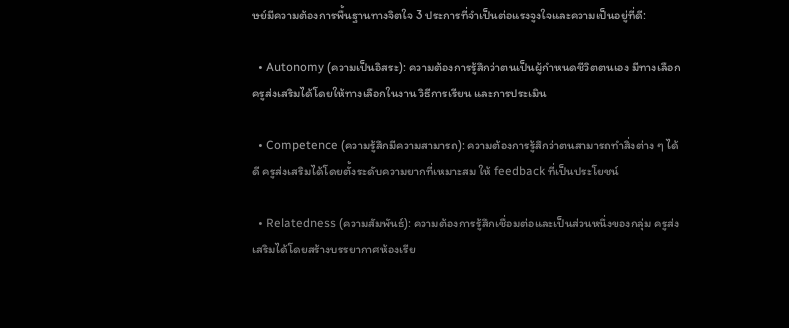ษย์มีความต้องการพื้นฐานทางจิตใจ 3 ประการที่จำเป็นต่อแรงจูงใจและความเป็นอยู่ที่ดี:

  • Autonomy (ความเป็นอิสระ): ความต้องการรู้สึกว่าตนเป็นผู้กำหนดชีวิตตนเอง มีทางเลือก ครูส่งเสริมได้โดยให้ทางเลือกในงาน วิธีการเรียน และการประเมิน

  • Competence (ความรู้สึกมีความสามารถ): ความต้องการรู้สึกว่าตนสามารถทำสิ่งต่าง ๆ ได้ดี ครูส่งเสริมได้โดยตั้งระดับความยากที่เหมาะสม ให้ feedback ที่เป็นประโยชน์

  • Relatedness (ความสัมพันธ์): ความต้องการรู้สึกเชื่อมต่อและเป็นส่วนหนึ่งของกลุ่ม ครูส่งเสริมได้โดยสร้างบรรยากาศห้องเรีย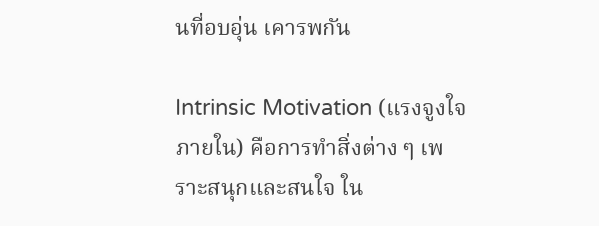นที่อบอุ่น เคารพกัน

Intrinsic Motivation (แรงจูงใจภายใน) คือการทำสิ่งต่าง ๆ เพราะสนุกและสนใจ ใน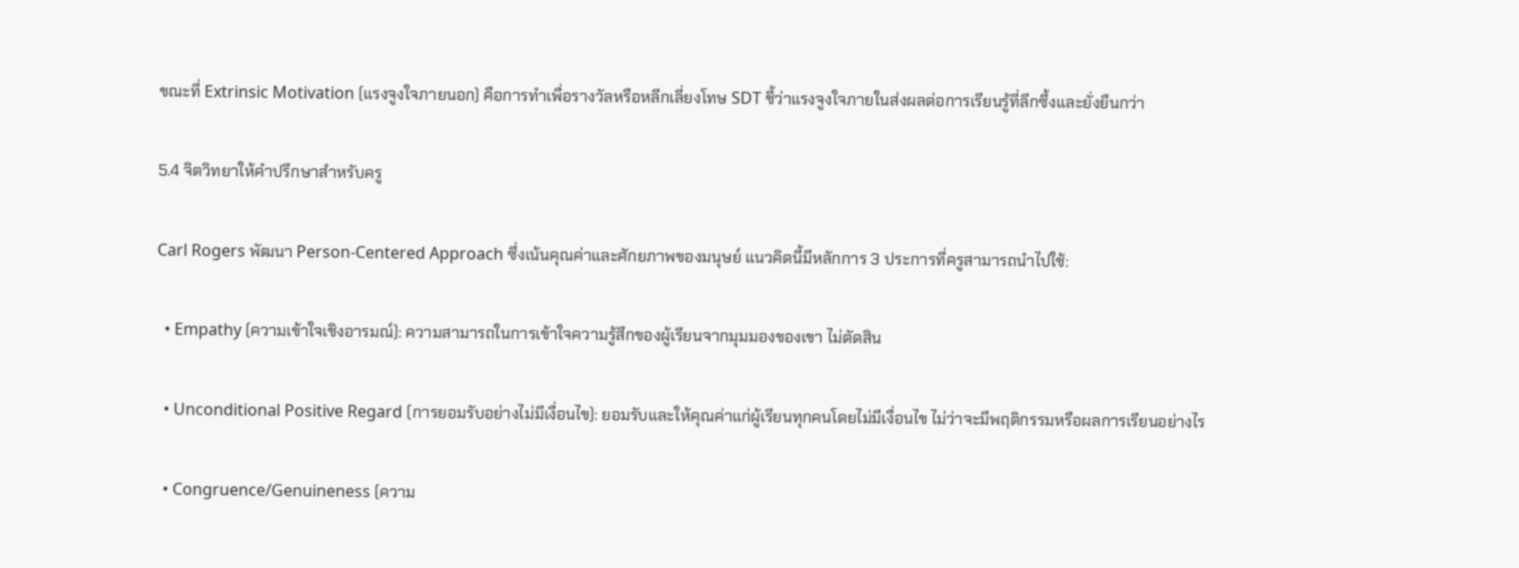ขณะที่ Extrinsic Motivation (แรงจูงใจภายนอก) คือการทำเพื่อรางวัลหรือหลีกเลี่ยงโทษ SDT ชี้ว่าแรงจูงใจภายในส่งผลต่อการเรียนรู้ที่ลึกซึ้งและยั่งยืนกว่า

5.4 จิตวิทยาให้คำปรึกษาสำหรับครู

Carl Rogers พัฒนา Person-Centered Approach ซึ่งเน้นคุณค่าและศักยภาพของมนุษย์ แนวคิดนี้มีหลักการ 3 ประการที่ครูสามารถนำไปใช้:

  • Empathy (ความเข้าใจเชิงอารมณ์): ความสามารถในการเข้าใจความรู้สึกของผู้เรียนจากมุมมองของเขา ไม่ตัดสิน

  • Unconditional Positive Regard (การยอมรับอย่างไม่มีเงื่อนไข): ยอมรับและให้คุณค่าแก่ผู้เรียนทุกคนโดยไม่มีเงื่อนไข ไม่ว่าจะมีพฤติกรรมหรือผลการเรียนอย่างไร

  • Congruence/Genuineness (ความ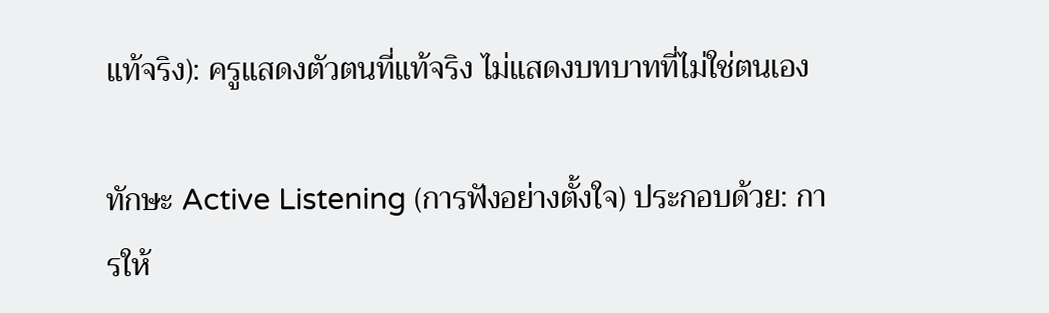แท้จริง): ครูแสดงตัวตนที่แท้จริง ไม่แสดงบทบาทที่ไม่ใช่ตนเอง

ทักษะ Active Listening (การฟังอย่างตั้งใจ) ประกอบด้วย: การให้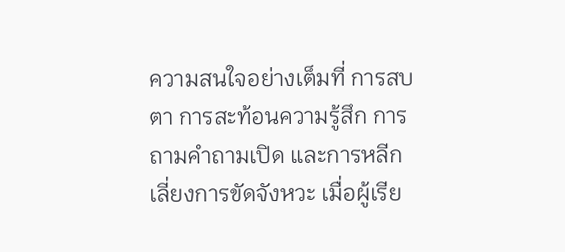ความสนใจอย่างเต็มที่ การสบตา การสะท้อนความรู้สึก การถามคำถามเปิด และการหลีกเลี่ยงการขัดจังหวะ เมื่อผู้เรีย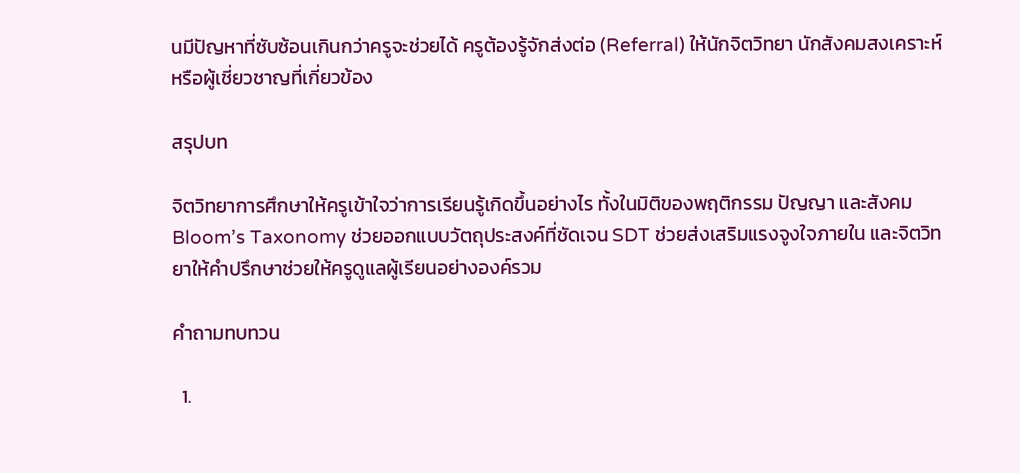นมีปัญหาที่ซับซ้อนเกินกว่าครูจะช่วยได้ ครูต้องรู้จักส่งต่อ (Referral) ให้นักจิตวิทยา นักสังคมสงเคราะห์ หรือผู้เชี่ยวชาญที่เกี่ยวข้อง

สรุปบท

จิตวิทยาการศึกษาให้ครูเข้าใจว่าการเรียนรู้เกิดขึ้นอย่างไร ทั้งในมิติของพฤติกรรม ปัญญา และสังคม Bloom’s Taxonomy ช่วยออกแบบวัตถุประสงค์ที่ชัดเจน SDT ช่วยส่งเสริมแรงจูงใจภายใน และจิตวิทยาให้คำปรึกษาช่วยให้ครูดูแลผู้เรียนอย่างองค์รวม

คำถามทบทวน

  1.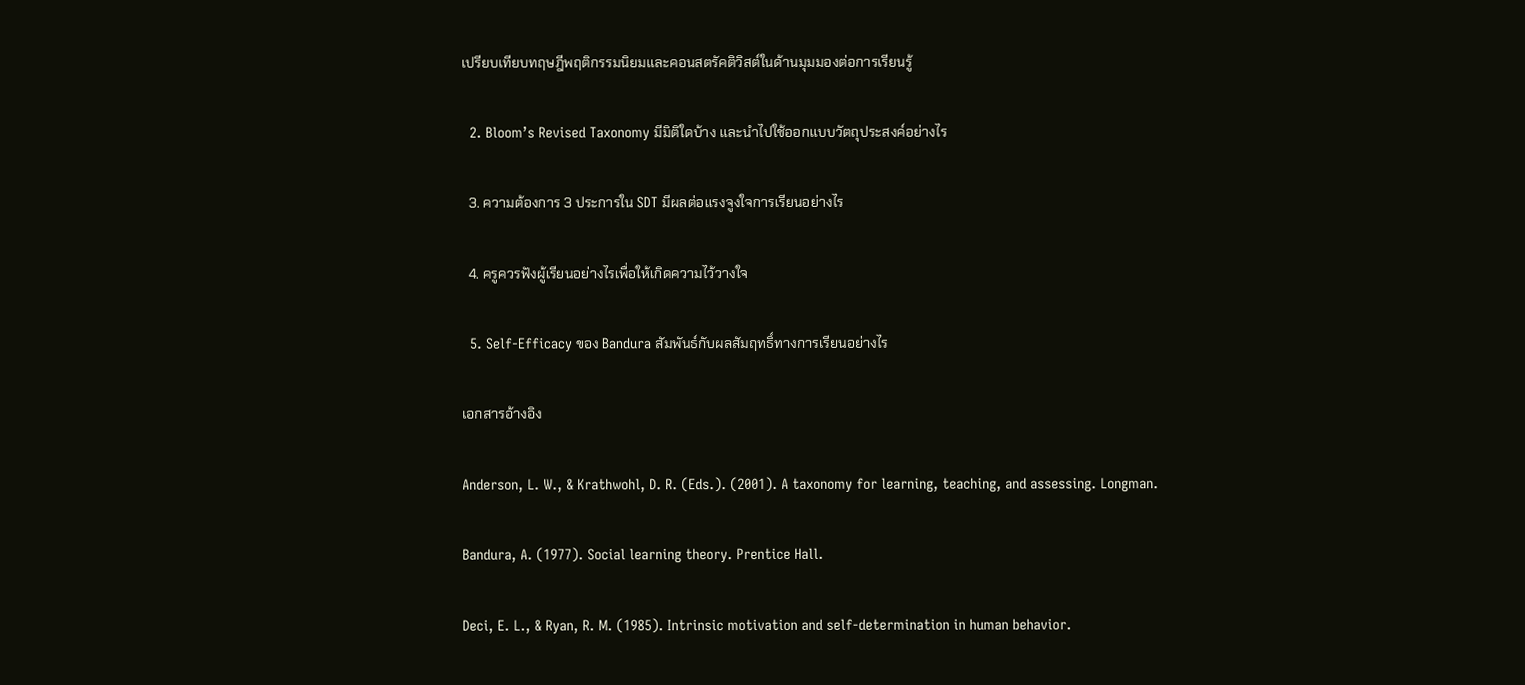เปรียบเทียบทฤษฎีพฤติกรรมนิยมและคอนสตรัคติวิสต์ในด้านมุมมองต่อการเรียนรู้

  2. Bloom’s Revised Taxonomy มีมิติใดบ้าง และนำไปใช้ออกแบบวัตถุประสงค์อย่างไร

  3. ความต้องการ 3 ประการใน SDT มีผลต่อแรงจูงใจการเรียนอย่างไร

  4. ครูควรฟังผู้เรียนอย่างไรเพื่อให้เกิดความไว้วางใจ

  5. Self-Efficacy ของ Bandura สัมพันธ์กับผลสัมฤทธิ์ทางการเรียนอย่างไร

เอกสารอ้างอิง

Anderson, L. W., & Krathwohl, D. R. (Eds.). (2001). A taxonomy for learning, teaching, and assessing. Longman.

Bandura, A. (1977). Social learning theory. Prentice Hall.

Deci, E. L., & Ryan, R. M. (1985). Intrinsic motivation and self-determination in human behavior.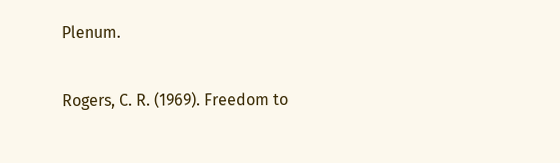Plenum.

Rogers, C. R. (1969). Freedom to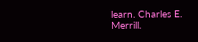learn. Charles E. Merrill.